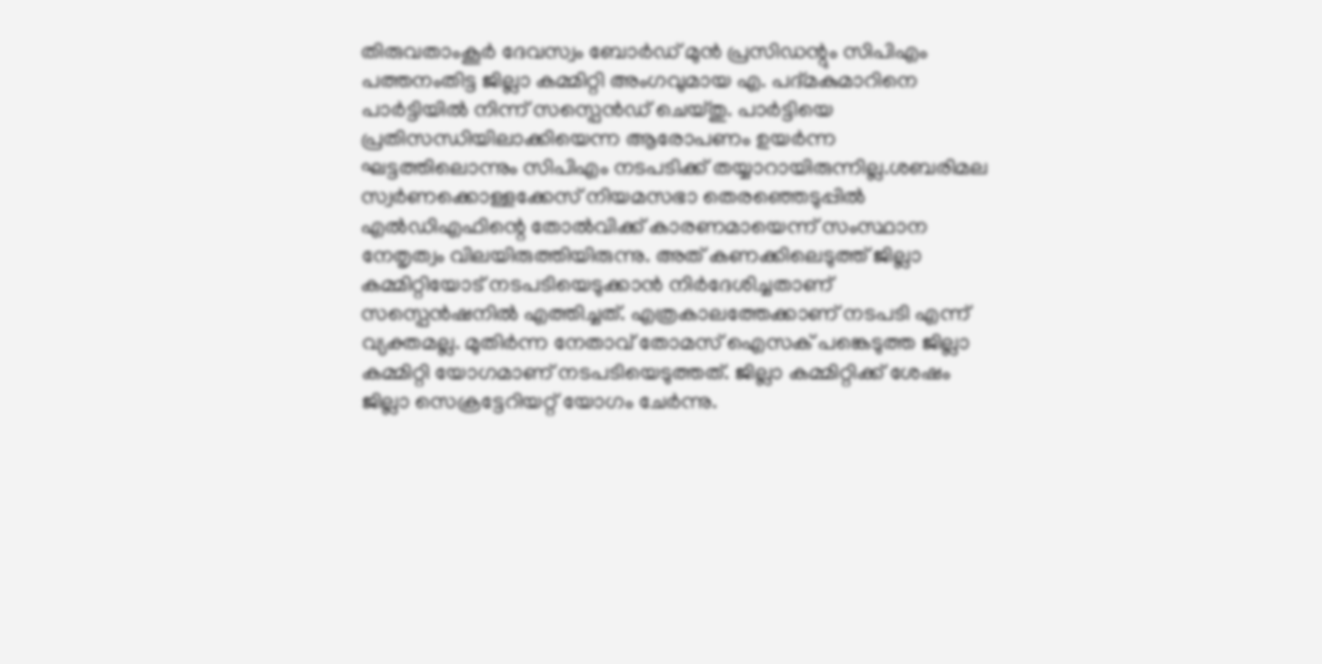തിരുവതാംകൂർ ദേവസ്വം ബോർഡ് മുൻ പ്രസിഡന്റും സിപിഎം പത്തനംതിട്ട ജില്ലാ കമ്മിറ്റി അംഗവുമായ എ. പദ്മകുമാറിനെ പാർട്ടിയിൽ നിന്ന് സസ്പെൻഡ് ചെയ്തു. പാർട്ടിയെ പ്രതിസന്ധിയിലാക്കിയെന്ന ആരോപണം ഉയർന്ന ഘട്ടത്തിലൊന്നും സിപിഎം നടപടിക്ക് തയ്യാറായിരുന്നില്ല.ശബരിമല സ്വർണക്കൊള്ളക്കേസ് നിയമസഭാ തെരഞ്ഞെടുപ്പിൽ എൽഡിഎഫിന്റെ തോൽവിക്ക് കാരണമായെന്ന് സംസ്ഥാന നേതൃത്വം വിലയിരുത്തിയിരുന്നു. അത് കണക്കിലെടുത്ത് ജില്ലാ കമ്മിറ്റിയോട് നടപടിയെടുക്കാൻ നിർദേശിച്ചതാണ് സസ്പെൻഷനിൽ എത്തിച്ചത്. എത്രകാലത്തേക്കാണ് നടപടി എന്ന് വ്യക്തമല്ല. മുതിർന്ന നേതാവ് തോമസ് ഐസക് പങ്കെടുത്ത ജില്ലാ കമ്മിറ്റി യോഗമാണ് നടപടിയെടുത്തത്. ജില്ലാ കമ്മിറ്റിക്ക് ശേഷം ജില്ലാ സെക്രട്ടേറിയറ്റ് യോഗം ചേർന്നു.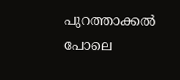പുറത്താക്കൽ പോലെ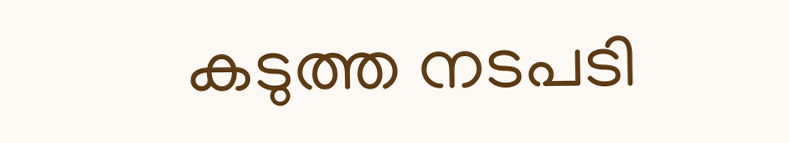കടുത്ത നടപടി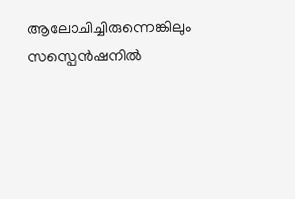ആലോചിച്ചിരുന്നെങ്കിലും സസ്പെൻഷനിൽ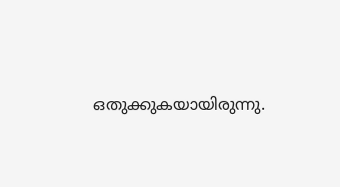ഒതുക്കുകയായിരുന്നു.